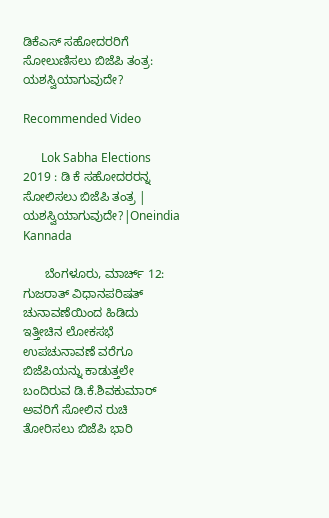ಡಿಕೆಎಸ್ ಸಹೋದರರಿಗೆ ಸೋಲುಣಿಸಲು ಬಿಜೆಪಿ ತಂತ್ರ: ಯಶಸ್ವಿಯಾಗುವುದೇ?

Recommended Video

      Lok Sabha Elections 2019 : ಡಿ ಕೆ ಸಹೋದರರನ್ನ ಸೋಲಿಸಲು ಬಿಜೆಪಿ ತಂತ್ರ | ಯಶಸ್ವಿಯಾಗುವುದೇ?|Oneindia Kannada

      ಬೆಂಗಳೂರು, ಮಾರ್ಚ್‌ 12: ಗುಜರಾತ್ ವಿಧಾನಪರಿಷತ್ ಚುನಾವಣೆಯಿಂದ ಹಿಡಿದು ಇತ್ತೀಚಿನ ಲೋಕಸಭೆ ಉಪಚುನಾವಣೆ ವರೆಗೂ ಬಿಜೆಪಿಯನ್ನು ಕಾಡುತ್ತಲೇ ಬಂದಿರುವ ಡಿ.ಕೆ.ಶಿವಕುಮಾರ್ ಅವರಿಗೆ ಸೋಲಿನ ರುಚಿ ತೋರಿಸಲು ಬಿಜೆಪಿ ಭಾರಿ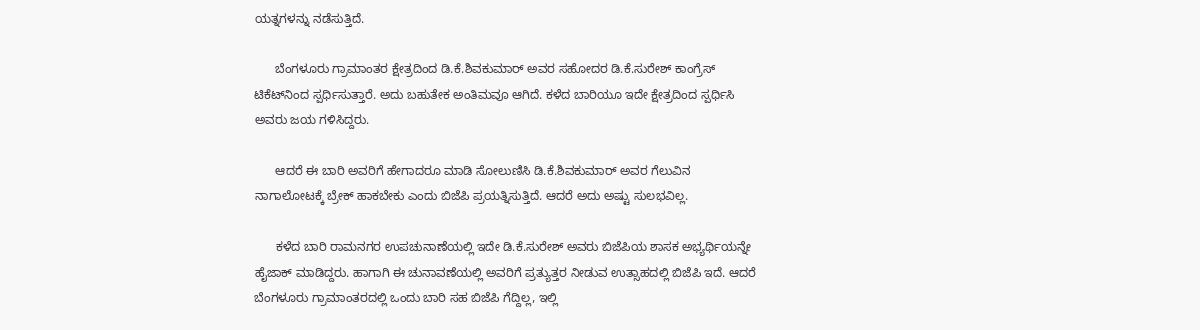ಯತ್ನಗಳನ್ನು ನಡೆಸುತ್ತಿದೆ.

      ಬೆಂಗಳೂರು ಗ್ರಾಮಾಂತರ ಕ್ಷೇತ್ರದಿಂದ ಡಿ.ಕೆ.ಶಿವಕುಮಾರ್ ಅವರ ಸಹೋದರ ಡಿ.ಕೆ.ಸುರೇಶ್ ಕಾಂಗ್ರೆಸ್‌ ಟಿಕೆಟ್‌ನಿಂದ ಸ್ಪರ್ಧಿಸುತ್ತಾರೆ. ಅದು ಬಹುತೇಕ ಅಂತಿಮವೂ ಆಗಿದೆ. ಕಳೆದ ಬಾರಿಯೂ ಇದೇ ಕ್ಷೇತ್ರದಿಂದ ಸ್ಪರ್ಧಿಸಿ ಅವರು ಜಯ ಗಳಿಸಿದ್ದರು.

      ಆದರೆ ಈ ಬಾರಿ ಅವರಿಗೆ ಹೇಗಾದರೂ ಮಾಡಿ ಸೋಲುಣಿಸಿ ಡಿ.ಕೆ.ಶಿವಕುಮಾರ್ ಅವರ ಗೆಲುವಿನ ನಾಗಾಲೋಟಕ್ಕೆ ಬ್ರೇಕ್ ಹಾಕಬೇಕು ಎಂದು ಬಿಜೆಪಿ ಪ್ರಯತ್ನಿಸುತ್ತಿದೆ. ಆದರೆ ಅದು ಅಷ್ಟು ಸುಲಭವಿಲ್ಲ.

      ಕಳೆದ ಬಾರಿ ರಾಮನಗರ ಉಪಚುನಾಣೆಯಲ್ಲಿ ಇದೇ ಡಿ.ಕೆ.ಸುರೇಶ್ ಅವರು ಬಿಜೆಪಿಯ ಶಾಸಕ ಅಭ್ಯರ್ಥಿಯನ್ನೇ ಹೈಜಾಕ್ ಮಾಡಿದ್ದರು. ಹಾಗಾಗಿ ಈ ಚುನಾವಣೆಯಲ್ಲಿ ಅವರಿಗೆ ಪ್ರತ್ಯುತ್ತರ ನೀಡುವ ಉತ್ಸಾಹದಲ್ಲಿ ಬಿಜೆಪಿ ಇದೆ. ಆದರೆ ಬೆಂಗಳೂರು ಗ್ರಾಮಾಂತರದಲ್ಲಿ ಒಂದು ಬಾರಿ ಸಹ ಬಿಜೆಪಿ ಗೆದ್ದಿಲ್ಲ, ಇಲ್ಲಿ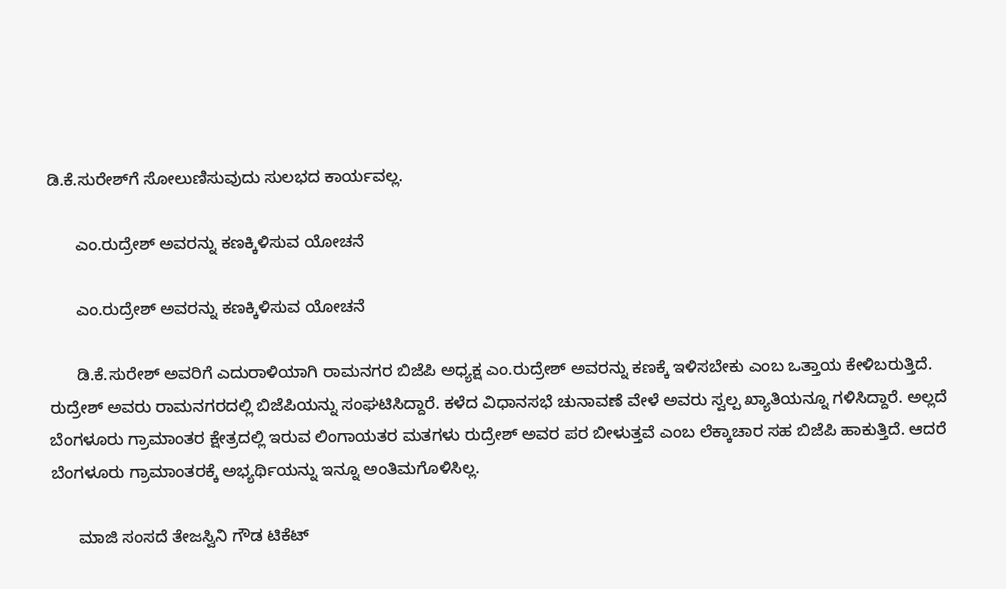ಡಿ.ಕೆ.ಸುರೇಶ್‌ಗೆ ಸೋಲುಣಿಸುವುದು ಸುಲಭದ ಕಾರ್ಯವಲ್ಲ.

      ಎಂ.ರುದ್ರೇಶ್ ಅವರನ್ನು ಕಣಕ್ಕಿಳಿಸುವ ಯೋಚನೆ

      ಎಂ.ರುದ್ರೇಶ್ ಅವರನ್ನು ಕಣಕ್ಕಿಳಿಸುವ ಯೋಚನೆ

      ಡಿ.ಕೆ.ಸುರೇಶ್ ಅವರಿಗೆ ಎದುರಾಳಿಯಾಗಿ ರಾಮನಗರ ಬಿಜೆಪಿ ಅಧ್ಯಕ್ಷ ಎಂ.ರುದ್ರೇಶ್ ಅವರನ್ನು ಕಣಕ್ಕೆ ಇಳಿಸಬೇಕು ಎಂಬ ಒತ್ತಾಯ ಕೇಳಿಬರುತ್ತಿದೆ. ರುದ್ರೇಶ್ ಅವರು ರಾಮನಗರದಲ್ಲಿ ಬಿಜೆಪಿಯನ್ನು ಸಂಘಟಿಸಿದ್ದಾರೆ. ಕಳೆದ ವಿಧಾನಸಭೆ ಚುನಾವಣೆ ವೇಳೆ ಅವರು ಸ್ವಲ್ಪ ಖ್ಯಾತಿಯನ್ನೂ ಗಳಿಸಿದ್ದಾರೆ. ಅಲ್ಲದೆ ಬೆಂಗಳೂರು ಗ್ರಾಮಾಂತರ ಕ್ಷೇತ್ರದಲ್ಲಿ ಇರುವ ಲಿಂಗಾಯತರ ಮತಗಳು ರುದ್ರೇಶ್ ಅವರ ಪರ ಬೀಳುತ್ತವೆ ಎಂಬ ಲೆಕ್ಕಾಚಾರ ಸಹ ಬಿಜೆಪಿ ಹಾಕುತ್ತಿದೆ. ಆದರೆ ಬೆಂಗಳೂರು ಗ್ರಾಮಾಂತರಕ್ಕೆ ಅಭ್ಯರ್ಥಿಯನ್ನು ಇನ್ನೂ ಅಂತಿಮಗೊಳಿಸಿಲ್ಲ.

      ಮಾಜಿ ಸಂಸದೆ ತೇಜಸ್ವಿನಿ ಗೌಡ ಟಿಕೆಟ್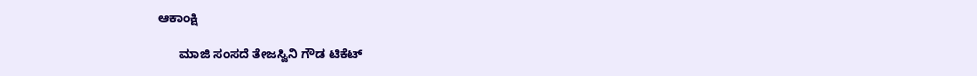ಆಕಾಂಕ್ಷಿ

      ಮಾಜಿ ಸಂಸದೆ ತೇಜಸ್ವಿನಿ ಗೌಡ ಟಿಕೆಟ್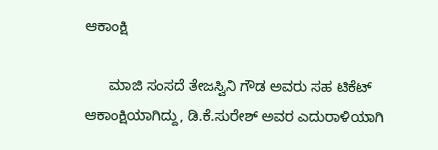ಆಕಾಂಕ್ಷಿ

      ಮಾಜಿ ಸಂಸದೆ ತೇಜಸ್ವಿನಿ ಗೌಡ ಅವರು ಸಹ ಟಿಕೆಟ್ ಆಕಾಂಕ್ಷಿಯಾಗಿದ್ದು, ಡಿ.ಕೆ.ಸುರೇಶ್ ಅವರ ಎದುರಾಳಿಯಾಗಿ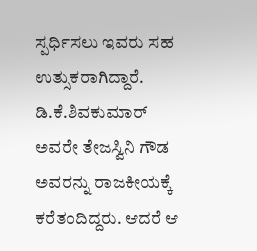ಸ್ಪರ್ಧಿಸಲು ಇವರು ಸಹ ಉತ್ಸುಕರಾಗಿದ್ದಾರೆ. ಡಿ.ಕೆ.ಶಿವಕುಮಾರ್ ಅವರೇ ತೇಜಸ್ವಿನಿ ಗೌಡ ಅವರನ್ನು ರಾಜಕೀಯಕ್ಕೆ ಕರೆತಂದಿದ್ದರು. ಆದರೆ ಆ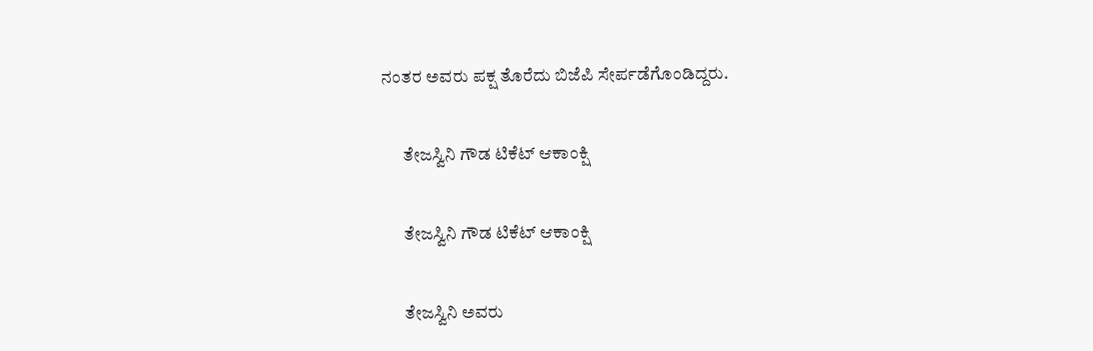ನಂತರ ಅವರು ಪಕ್ಷ ತೊರೆದು ಬಿಜೆಪಿ ಸೇರ್ಪಡೆಗೊಂಡಿದ್ದರು.

      ತೇಜಸ್ವಿನಿ ಗೌಡ ಟಿಕೆಟ್‌ ಆಕಾಂಕ್ಷಿ

      ತೇಜಸ್ವಿನಿ ಗೌಡ ಟಿಕೆಟ್‌ ಆಕಾಂಕ್ಷಿ

      ತೇಜಸ್ವಿನಿ ಅವರು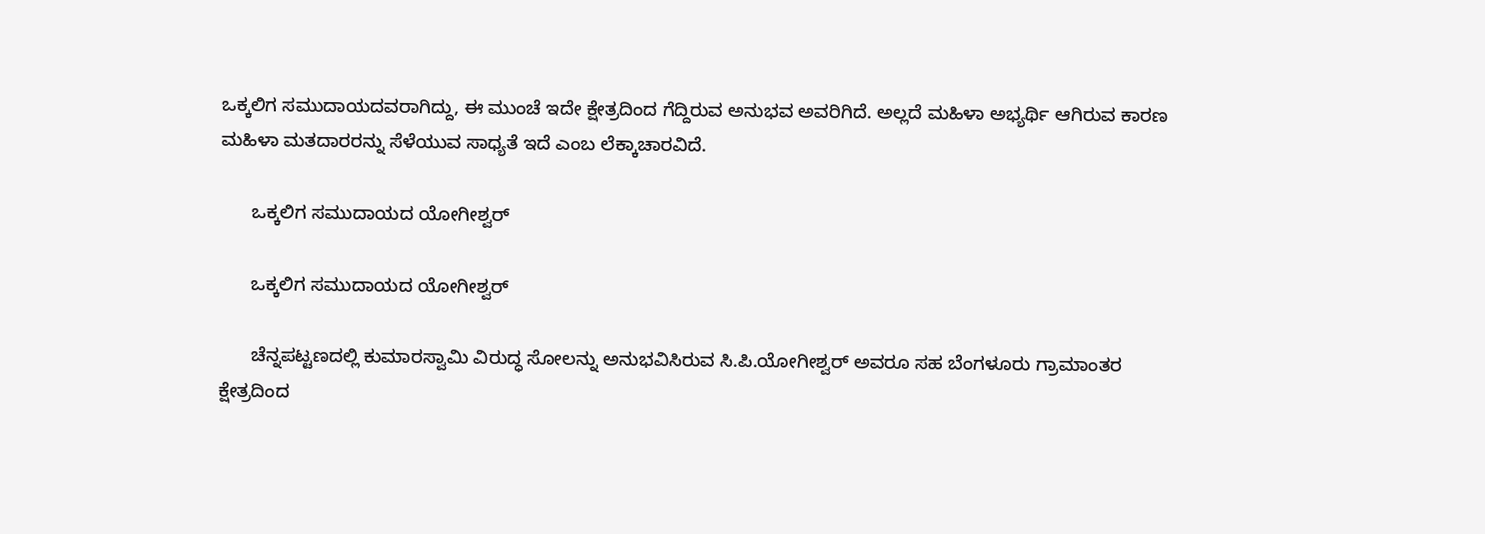ಒಕ್ಕಲಿಗ ಸಮುದಾಯದವರಾಗಿದ್ದು, ಈ ಮುಂಚೆ ಇದೇ ಕ್ಷೇತ್ರದಿಂದ ಗೆದ್ದಿರುವ ಅನುಭವ ಅವರಿಗಿದೆ. ಅಲ್ಲದೆ ಮಹಿಳಾ ಅಭ್ಯರ್ಥಿ ಆಗಿರುವ ಕಾರಣ ಮಹಿಳಾ ಮತದಾರರನ್ನು ಸೆಳೆಯುವ ಸಾಧ್ಯತೆ ಇದೆ ಎಂಬ ಲೆಕ್ಕಾಚಾರವಿದೆ.

      ಒಕ್ಕಲಿಗ ಸಮುದಾಯದ ಯೋಗೀಶ್ವರ್‌

      ಒಕ್ಕಲಿಗ ಸಮುದಾಯದ ಯೋಗೀಶ್ವರ್‌

      ಚೆನ್ನಪಟ್ಟಣದಲ್ಲಿ ಕುಮಾರಸ್ವಾಮಿ ವಿರುದ್ಧ ಸೋಲನ್ನು ಅನುಭವಿಸಿರುವ ಸಿ.ಪಿ.ಯೋಗೀಶ್ವರ್ ಅವರೂ ಸಹ ಬೆಂಗಳೂರು ಗ್ರಾಮಾಂತರ ಕ್ಷೇತ್ರದಿಂದ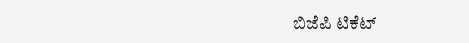ಬಿಜೆಪಿ ಟಿಕೆಟ್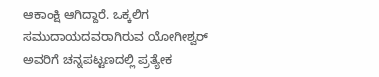ಆಕಾಂಕ್ಷಿ ಆಗಿದ್ದಾರೆ. ಒಕ್ಕಲಿಗ ಸಮುದಾಯದವರಾಗಿರುವ ಯೋಗೀಶ್ವರ್‌ ಅವರಿಗೆ ಚನ್ನಪಟ್ಟಣದಲ್ಲಿ ಪ್ರತ್ಯೇಕ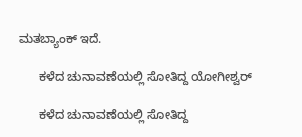ಮತಬ್ಯಾಂಕ್ ಇದೆ.

      ಕಳೆದ ಚುನಾವಣೆಯಲ್ಲಿ ಸೋತಿದ್ದ ಯೋಗೀಶ್ವರ್

      ಕಳೆದ ಚುನಾವಣೆಯಲ್ಲಿ ಸೋತಿದ್ದ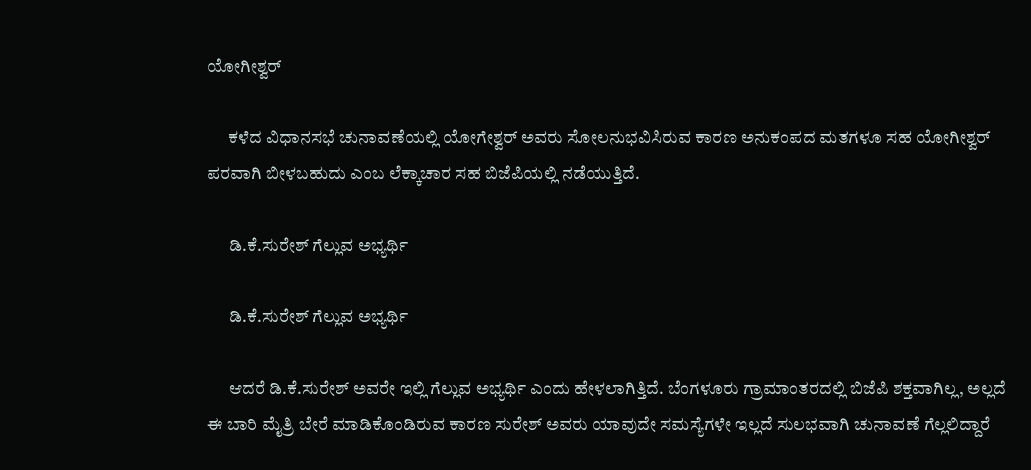ಯೋಗೀಶ್ವರ್

      ಕಳೆದ ವಿಧಾನಸಭೆ ಚುನಾವಣೆಯಲ್ಲಿ ಯೋಗೇಶ್ವರ್ ಅವರು ಸೋಲನುಭವಿಸಿರುವ ಕಾರಣ ಅನುಕಂಪದ ಮತಗಳೂ ಸಹ ಯೋಗೀಶ್ವರ್ ಪರವಾಗಿ ಬೀಳಬಹುದು ಎಂಬ ಲೆಕ್ಕಾಚಾರ ಸಹ ಬಿಜೆಪಿಯಲ್ಲಿ ನಡೆಯುತ್ತಿದೆ.

      ಡಿ.ಕೆ.ಸುರೇಶ್ ಗೆಲ್ಲುವ ಅಭ್ಯರ್ಥಿ

      ಡಿ.ಕೆ.ಸುರೇಶ್ ಗೆಲ್ಲುವ ಅಭ್ಯರ್ಥಿ

      ಆದರೆ ಡಿ.ಕೆ.ಸುರೇಶ್ ಅವರೇ ಇಲ್ಲಿ ಗೆಲ್ಲುವ ಅಭ್ಯರ್ಥಿ ಎಂದು ಹೇಳಲಾಗಿತ್ತಿದೆ. ಬೆಂಗಳೂರು ಗ್ರಾಮಾಂತರದಲ್ಲಿ ಬಿಜೆಪಿ ಶಕ್ತವಾಗಿಲ್ಲ, ಅಲ್ಲದೆ ಈ ಬಾರಿ ಮೈತ್ರಿ ಬೇರೆ ಮಾಡಿಕೊಂಡಿರುವ ಕಾರಣ ಸುರೇಶ್ ಅವರು ಯಾವುದೇ ಸಮಸ್ಯೆಗಳೇ ಇಲ್ಲದೆ ಸುಲಭವಾಗಿ ಚುನಾವಣೆ ಗೆಲ್ಲಲಿದ್ದಾರೆ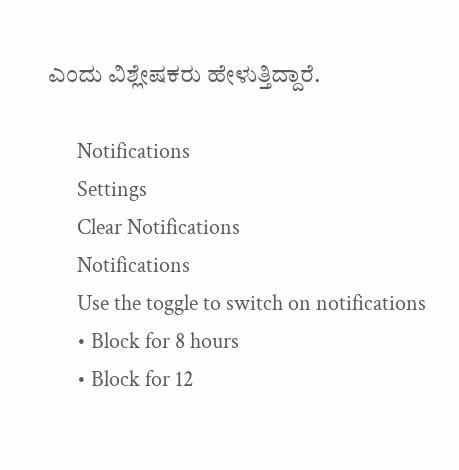ಎಂದು ವಿಶ್ಲೇಷಕರು ಹೇಳುತ್ತಿದ್ದಾರೆ.

      Notifications
      Settings
      Clear Notifications
      Notifications
      Use the toggle to switch on notifications
      • Block for 8 hours
      • Block for 12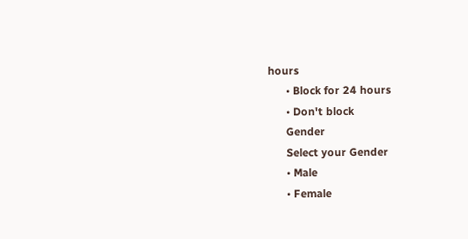hours
      • Block for 24 hours
      • Don't block
      Gender
      Select your Gender
      • Male
      • Female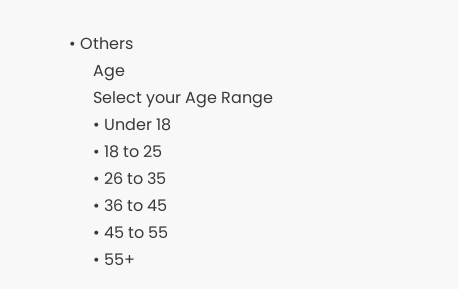• Others
      Age
      Select your Age Range
      • Under 18
      • 18 to 25
      • 26 to 35
      • 36 to 45
      • 45 to 55
      • 55+